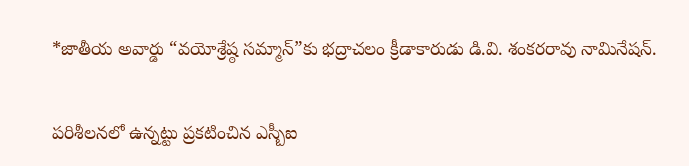*జాతీయ అవార్డు “వయోశ్రేష్ఠ సమ్మాన్”కు భద్రాచలం క్రీడాకారుడు డి.వి. శంకరరావు నామినేషన్.

పరిశీలనలో ఉన్నట్టు ప్రకటించిన ఎస్బీఐ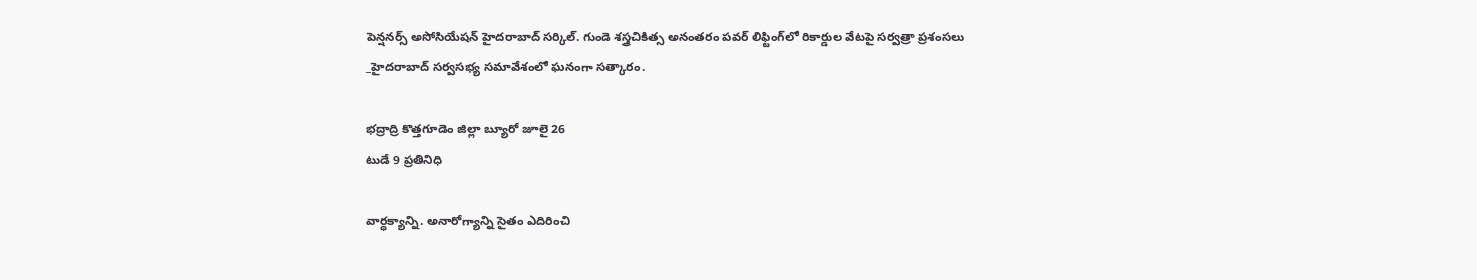పెన్షనర్స్ అసోసియేషన్ హైదరాబాద్ సర్కిల్. గుండె శస్త్రచికిత్స అనంతరం పవర్ లిఫ్టింగ్‌లో రికార్డుల వేటపై సర్వత్రా ప్రశంసలు
_హైదరాబాద్ సర్వసభ్య సమావేశంలో ఘనంగా సత్కారం.

భద్రాద్రి కొత్తగూడెం జిల్లా బ్యూరో జూలై 26
టుడే 9 ప్రతినిధి

వార్ధక్యాన్ని. అనారోగ్యాన్ని సైతం ఎదిరించి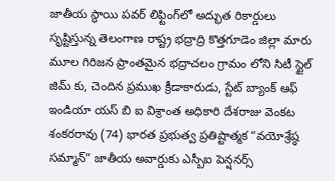జాతీయ స్థాయి పవర్ లిఫ్టింగ్‌లో అద్భుత రికార్డులు సృష్టిస్తున్న తెలంగాణ రాష్ట్ర భద్రాద్రి కొత్తగూడెం జిల్లా మారు మూల గిరిజన ప్రాంతమైన భద్రాచలం గ్రామం లోని సిటీ స్టైల్ జిమ్ కు, చెందిన ప్రముఖ క్రీడాకారుడు, స్టేట్ బ్యాంక్ ఆఫ్ ఇండియా యస్ బి ఐ విశ్రాంత అధికారి దేశరాజు వెంకట శంకరరావు (74) భారత ప్రభుత్వ ప్రతిష్టాత్మక “వయోశ్రేష్ఠ సమ్మాన్” జాతీయ అవార్డుకు ఎస్బీఐ పెన్షనర్స్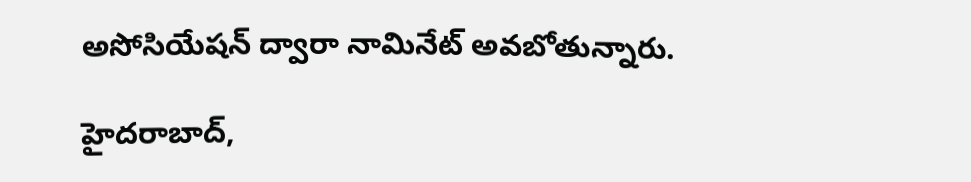అసోసియేషన్ ద్వారా నామినేట్ అవబోతున్నారు.

హైదరాబాద్,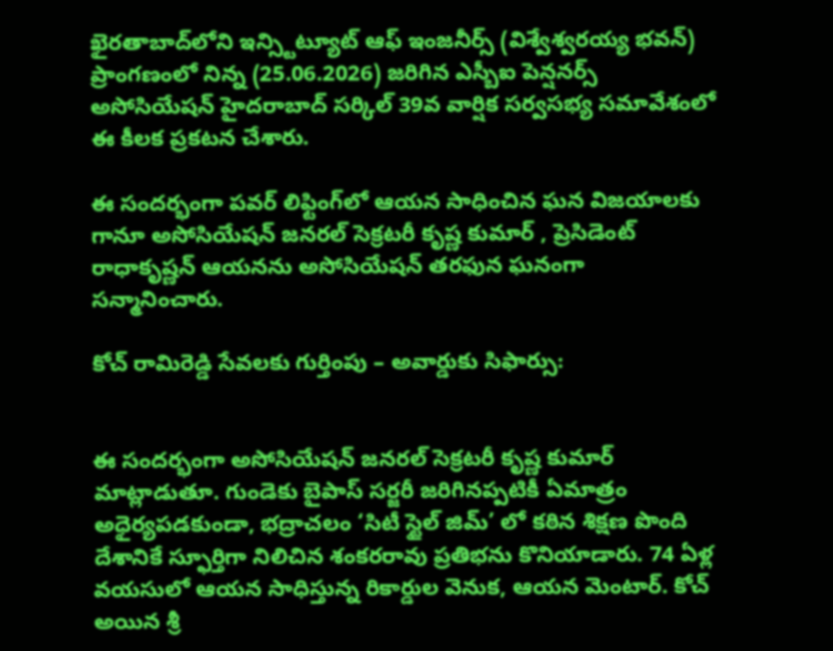ఖైరతాబాద్‌లోని ఇన్స్టిట్యూట్ ఆఫ్ ఇంజనీర్స్ (విశ్వేశ్వరయ్య భవన్) ప్రాంగణంలో నిన్న (25.06.2026) జరిగిన ఎస్బీఐ పెన్షనర్స్ అసోసియేషన్ హైదరాబాద్ సర్కిల్ 39వ వార్షిక సర్వసభ్య సమావేశంలో ఈ కీలక ప్రకటన చేశారు.

ఈ సందర్భంగా పవర్ లిఫ్టింగ్‌లో ఆయన సాధించిన ఘన విజయాలకు గానూ అసోసియేషన్ జనరల్ సెక్రటరీ కృష్ణ కుమార్ , ప్రెసిడెంట్ రాధాకృష్ణన్ ఆయనను అసోసియేషన్ తరఫున ఘనంగా సన్మానించారు.

కోచ్ రామిరెడ్డి సేవలకు గుర్తింపు – అవార్డుకు సిఫార్సు:


ఈ సందర్భంగా అసోసియేషన్ జనరల్ సెక్రటరీ కృష్ణ కుమార్ మాట్లాడుతూ. గుండెకు బైపాస్ సర్జరీ జరిగినప్పటికీ ఏమాత్రం అధైర్యపడకుండా, భద్రాచలం ‘సిటీ స్టైల్ జిమ్’ లో కఠిన శిక్షణ పొంది దేశానికే స్ఫూర్తిగా నిలిచిన శంకరరావు ప్రతిభను కొనియాడారు. 74 ఏళ్ల వయసులో ఆయన సాధిస్తున్న రికార్డుల వెనుక, ఆయన మెంటార్. కోచ్ అయిన శ్రీ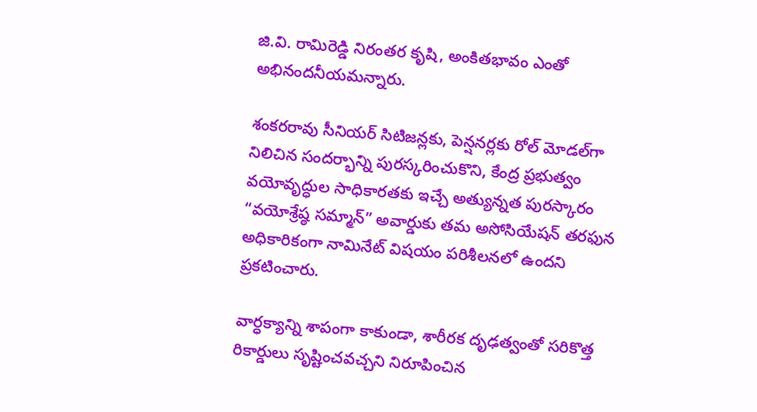జి.వి. రామిరెడ్డి నిరంతర కృషి, అంకితభావం ఎంతో అభినందనీయమన్నారు.

శంకరరావు సీనియర్ సిటిజన్లకు, పెన్షనర్లకు రోల్ మోడల్‌గా నిలిచిన సందర్భాన్ని పురస్కరించుకొని, కేంద్ర ప్రభుత్వం వయోవృద్ధుల సాధికారతకు ఇచ్చే అత్యున్నత పురస్కారం “వయోశ్రేష్ఠ సమ్మాన్” అవార్డుకు తమ అసోసియేషన్ తరఫున అధికారికంగా నామినేట్ విషయం పరిశీలనలో ఉందని ప్రకటించారు.

వార్ధక్యాన్ని శాపంగా కాకుండా, శారీరక దృఢత్వంతో సరికొత్త రికార్డులు సృష్టించవచ్చని నిరూపించిన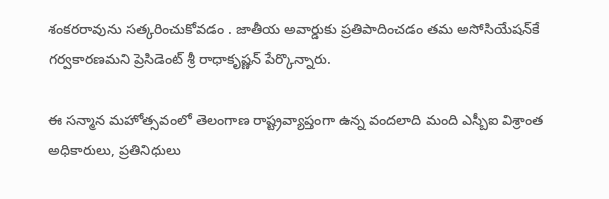శంకరరావును సత్కరించుకోవడం . జాతీయ అవార్డుకు ప్రతిపాదించడం తమ అసోసియేషన్‌కే గర్వకారణమని ప్రెసిడెంట్ శ్రీ రాధాకృష్ణన్ పేర్కొన్నారు.

ఈ సన్మాన మహోత్సవంలో తెలంగాణ రాష్ట్రవ్యాప్తంగా ఉన్న వందలాది మంది ఎస్బీఐ విశ్రాంత అధికారులు, ప్రతినిధులు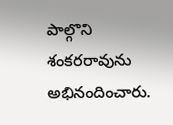పాల్గొని శంకరరావును అభినందించారు.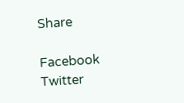Share

Facebook
Twitter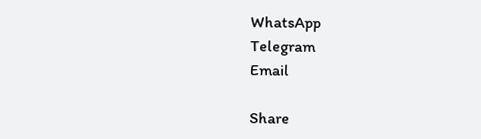WhatsApp
Telegram
Email

Share